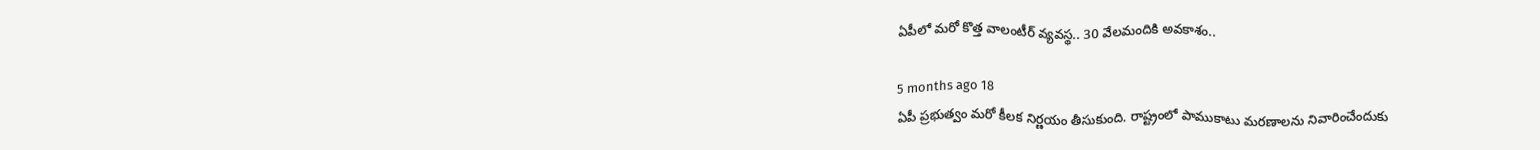ఏపీలో మరో కొత్త వాలంటీర్ వ్యవస్థ.. 30 వేలమందికి అవకాశం..

5 months ago 18
ఏపీ ప్రభుత్వం మరో కీలక నిర్ణయం తీసుకుంది. రాష్ట్రంలో పాముకాటు మరణాలను నివారించేందుకు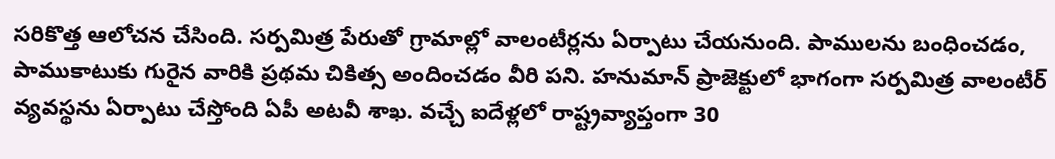సరికొత్త ఆలోచన చేసింది. సర్పమిత్ర పేరుతో గ్రామాల్లో వాలంటీర్లను ఏర్పాటు చేయనుంది. పాములను బంధించడం, పాముకాటుకు గురైన వారికి ప్రథమ చికిత్స అందించడం వీరి పని. హనుమాన్ ప్రాజెక్టులో భాగంగా సర్పమిత్ర వాలంటీర్ వ్యవస్థను ఏర్పాటు చేస్తోంది ఏపీ అటవీ శాఖ. వచ్చే ఐదేళ్లలో రాష్ట్రవ్యాప్తంగా 30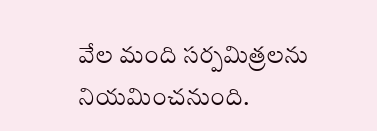వేల మంది సర్పమిత్రలను నియమించనుంది.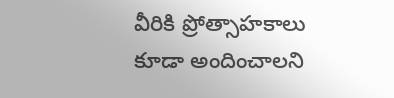వీరికి ప్రోత్సాహకాలు కూడా అందించాలని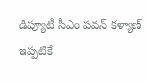డిప్యూటీ సీఎం పవన్ కళ్యాణ్ ఇప్పటికే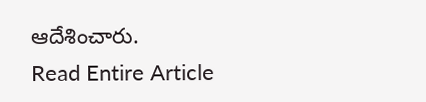ఆదేశించారు.
Read Entire Article